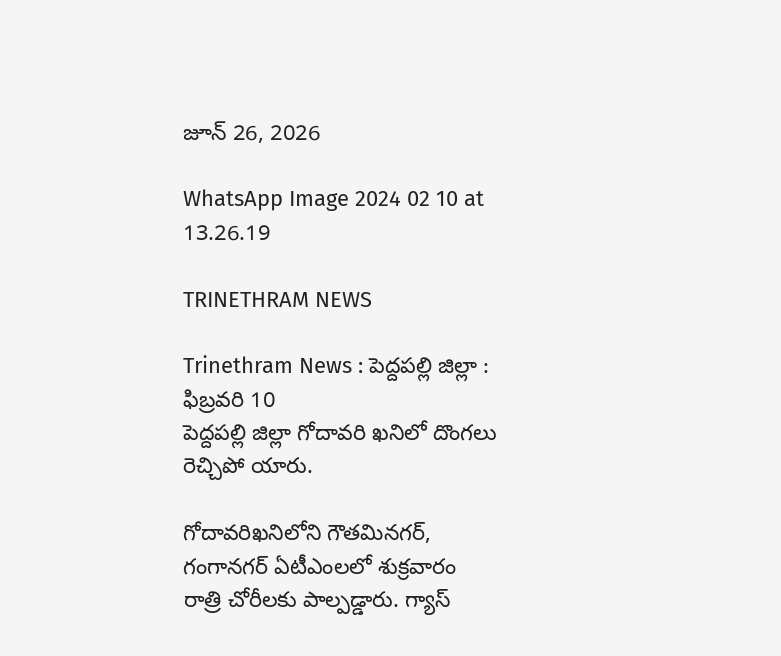జూన్ 26, 2026

WhatsApp Image 2024 02 10 at 13.26.19

TRINETHRAM NEWS

Trinethram News : పెద్దపల్లి జిల్లా : ఫిబ్రవరి 10
పెద్దపల్లి జిల్లా గోదావరి ఖనిలో దొంగలు రెచ్చిపో యారు.

గోదావరిఖనిలోని గౌతమినగర్, గంగానగర్ ఏటీఎంలలో శుక్రవారం రాత్రి చోరీలకు పాల్పడ్డారు. గ్యాస్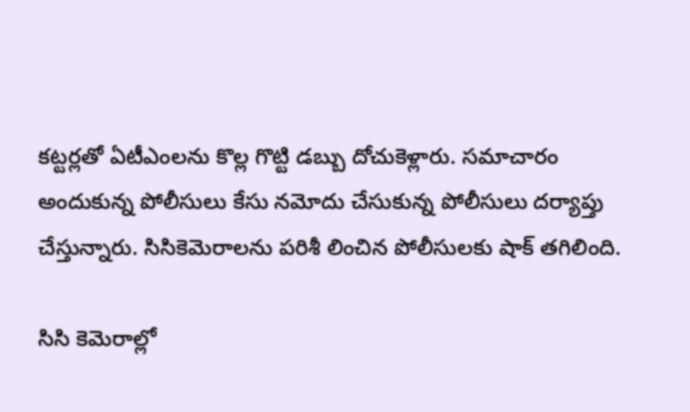కట్టర్లతో ఏటీఎంలను కొల్ల గొట్టి డబ్బు దోచుకెళ్లారు. సమాచారం అందుకున్న పోలీసులు కేసు నమోదు చేసుకున్న పోలీసులు దర్యాప్తు చేస్తున్నారు. సిసికెమెరాలను పరిశీ లించిన పోలీసులకు షాక్ తగిలింది.

సిసి కెమెరాల్లో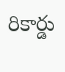రికార్డు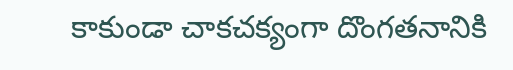కాకుండా చాకచక్యంగా దొంగతనానికి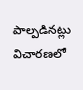పాల్పడినట్లు విచారణలో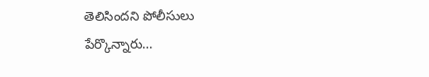తెలిసిందని పోలీసులు పేర్కొన్నారు…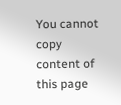You cannot copy content of this page